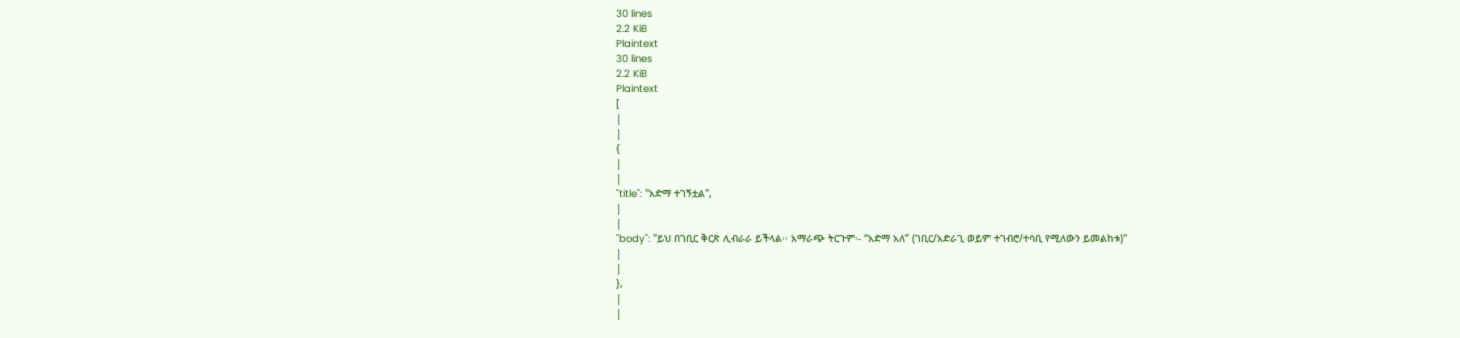30 lines
2.2 KiB
Plaintext
30 lines
2.2 KiB
Plaintext
[
|
|
{
|
|
"title": "አድማ ተገኝቷል",
|
|
"body": "ይህ በገቢር ቅርጽ ሊብራራ ይችላል፡፡ አማራጭ ትርጉም፡- “አድማ አለ” (ገቢር/አድራጊ ወይም ተገብሮ/ተሳቢ የሚለውን ይመልከቱ)"
|
|
},
|
|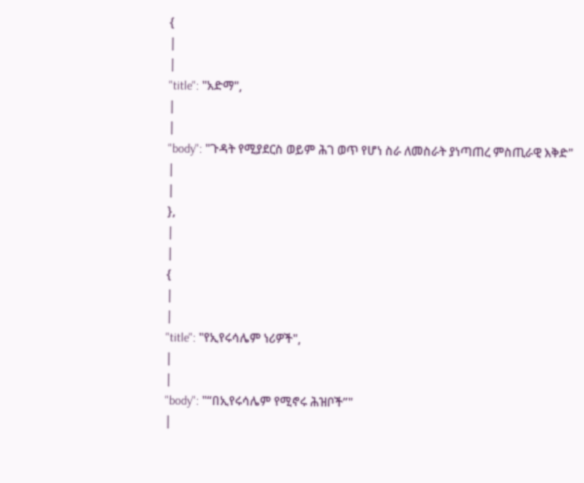{
|
|
"title": "አድማ",
|
|
"body": "ጉዳት የሚያደርስ ወይም ሕገ ወጥ የሆነ ስራ ለመስራት ያነጣጠረ ምስጢራዊ እቅድ"
|
|
},
|
|
{
|
|
"title": "የኢየሩሳሌም ነሪዎች",
|
|
"body": "“በኢየሩሳሌም የሚኖሩ ሕዝቦች”"
|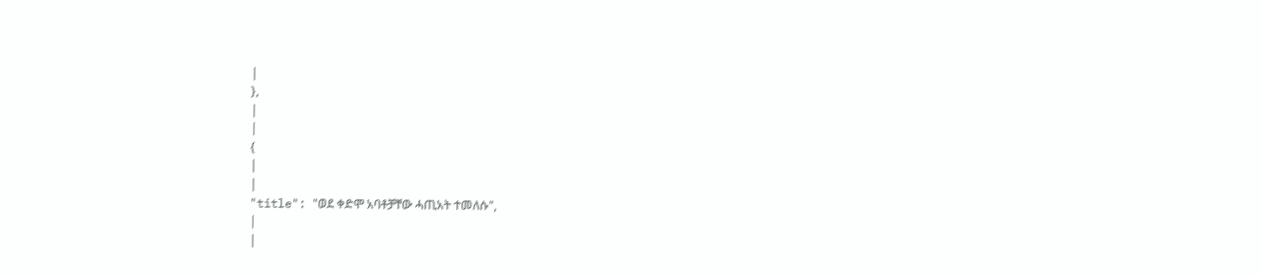|
},
|
|
{
|
|
"title": "ወደ ቀድሞ አባቶቻቸው ሓጢአት ተመለሱ",
|
|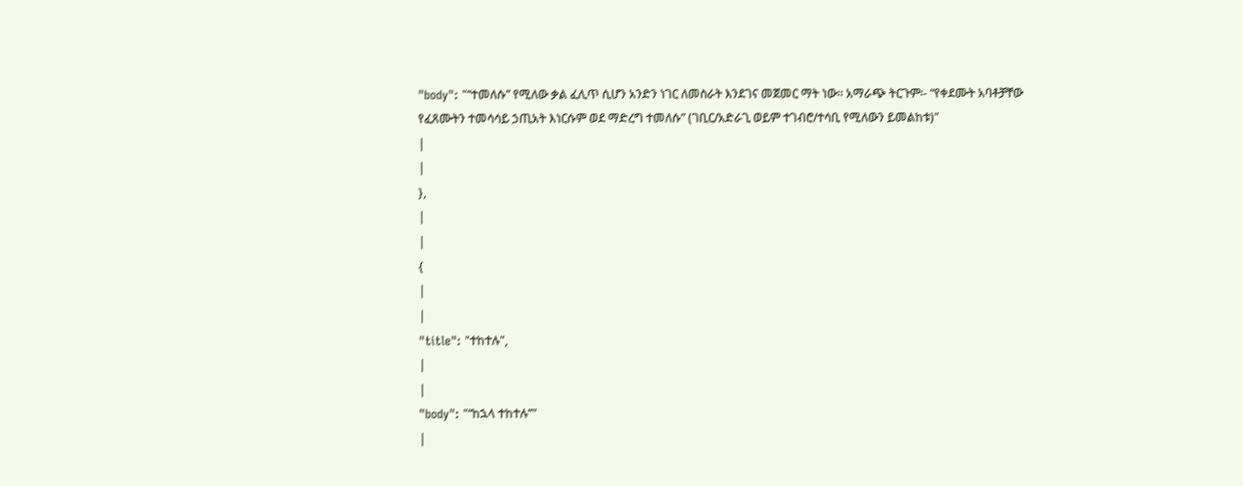"body": "“ተመለሱ” የሚለው ቃል ፈሊጥ ሲሆን አንድን ነገር ለመስራት እንደገና መጀመር ማት ነው፡፡ አማራጭ ትርጉም፡- “የቀደሙት አባቶቻቸው የፈጸሙትን ተመሳሳይ ኃጢአት እነርሱም ወደ ማድረግ ተመለሱ” (ገቢር/አድራጊ ወይም ተገብሮ/ተሳቢ የሚለውን ይመልከቱ)"
|
|
},
|
|
{
|
|
"title": "ተከተሉ",
|
|
"body": "“ከኋላ ተከተሉ”"
|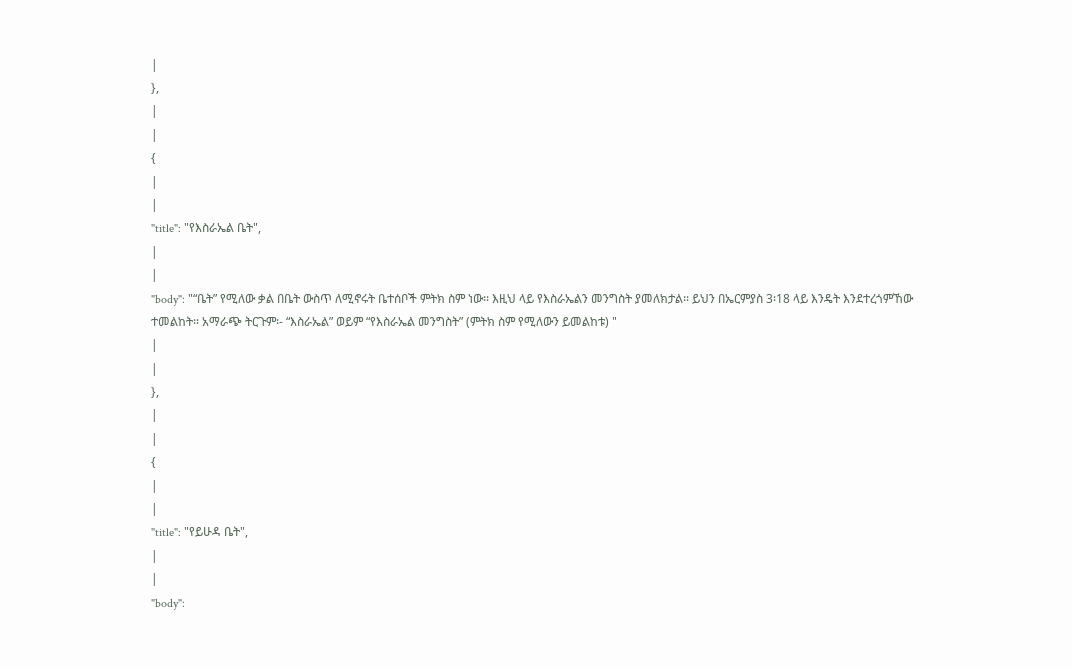|
},
|
|
{
|
|
"title": "የእስራኤል ቤት",
|
|
"body": "“ቤት” የሚለው ቃል በቤት ውስጥ ለሚኖሩት ቤተሰቦች ምትክ ስም ነው፡፡ እዚህ ላይ የእስራኤልን መንግስት ያመለክታል፡፡ ይህን በኤርምያስ 3፡18 ላይ እንዴት እንደተረጎምኸው ተመልከት፡፡ አማራጭ ትርጉም፡- “እስራኤል” ወይም “የእስራኤል መንግስት” (ምትክ ስም የሚለውን ይመልከቱ) "
|
|
},
|
|
{
|
|
"title": "የይሁዳ ቤት",
|
|
"body":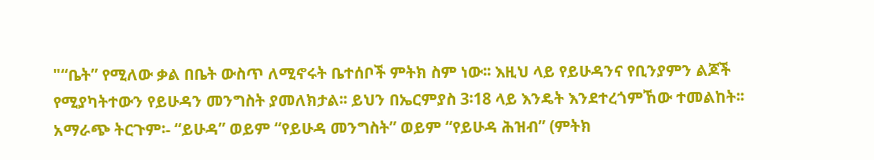"“ቤት” የሚለው ቃል በቤት ውስጥ ለሚኖሩት ቤተሰቦች ምትክ ስም ነው፡፡ እዚህ ላይ የይሁዳንና የቢንያምን ልጆች የሚያካትተውን የይሁዳን መንግስት ያመለክታል፡፡ ይህን በኤርምያስ 3፡18 ላይ እንዴት እንደተረጎምኸው ተመልከት፡፡ አማራጭ ትርጉም፡- “ይሁዳ” ወይም “የይሁዳ መንግስት” ወይም “የይሁዳ ሕዝብ” (ምትክ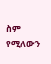ስም የሚለውን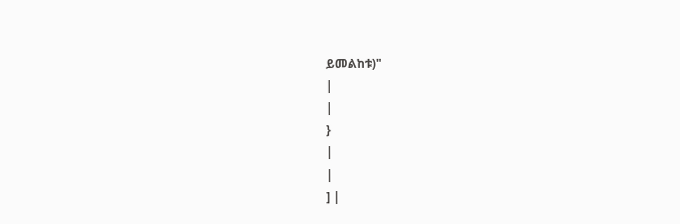ይመልከቱ)"
|
|
}
|
|
] |